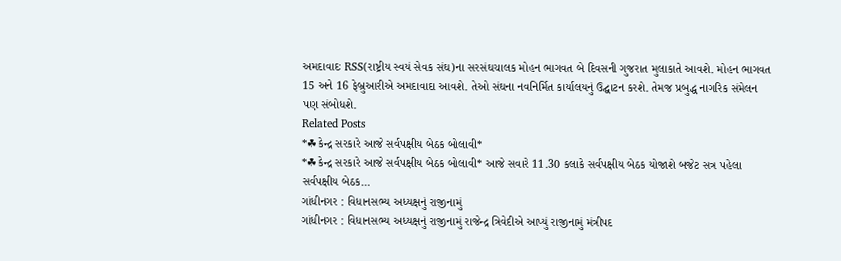અમદાવાદઃ RSS(રાષ્ટ્રીય સ્વયં સેવક સંઘ)ના સરસંઘચાલક મોહન ભાગવત બે દિવસની ગુજરાત મુલાકાતે આવશે. મોહન ભાગવત 15 અને 16 ફેબ્રુઆરીએ અમદાવાદા આવશે. તેઓ સંઘના નવનિર્મિત કાર્યાલયનું ઉદ્ઘાટન કરશે. તેમજ પ્રબુદ્ધ નાગરિક સંમેલન પણ સંબોધશે.
Related Posts
*☘કેન્દ્ર સરકારે આજે સર્વપક્ષીય બેઠક બોલાવી*
*☘કેન્દ્ર સરકારે આજે સર્વપક્ષીય બેઠક બોલાવી* આજે સવારે 11.30 કલાકે સર્વપક્ષીય બેઠક યોજાશે બજેટ સત્ર પહેલા સર્વપક્ષીય બેઠક…
ગાંધીનગર : વિધાનસભ્ય અધ્યક્ષનું રાજીનામું
ગાંધીનગર : વિધાનસભ્ય અધ્યક્ષનું રાજીનામું રાજેન્દ્ર ત્રિવેદીએ આપ્યું રાજીનામું મંત્રીપદ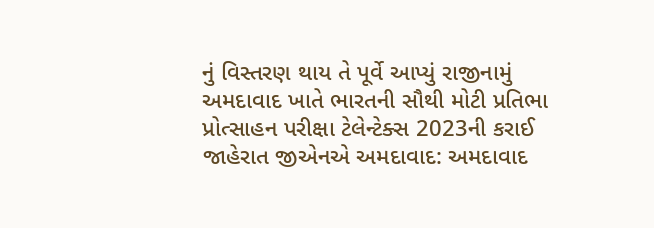નું વિસ્તરણ થાય તે પૂર્વે આપ્યું રાજીનામું
અમદાવાદ ખાતે ભારતની સૌથી મોટી પ્રતિભા પ્રોત્સાહન પરીક્ષા ટેલેન્ટેક્સ 2023ની કરાઈ જાહેરાત જીએનએ અમદાવાદ: અમદાવાદ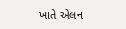ખાતે એલન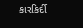કારકિર્દી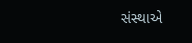સંસ્થાએ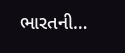ભારતની…